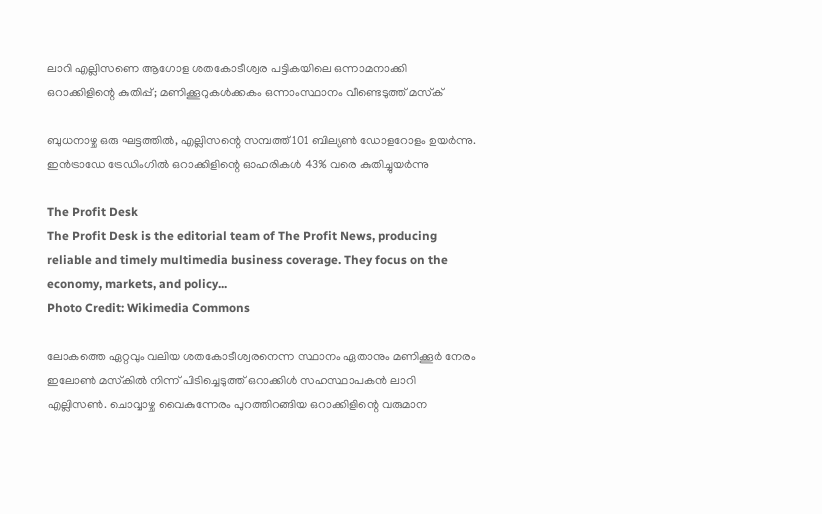ലാറി എല്ലിസണെ ആഗോള ശതകോടീശ്വര പട്ടികയിലെ ഒന്നാമനാക്കി ഒറാക്കിളിന്റെ കുതിപ്പ്; മണിക്കൂറുകള്‍ക്കകം ഒന്നാംസ്ഥാനം വീണ്ടെടുത്ത് മസ്‌ക്

ബുധനാഴ്ച ഒരു ഘട്ടത്തില്‍, എല്ലിസന്റെ സമ്പത്ത് 101 ബില്യണ്‍ ഡോളറോളം ഉയര്‍ന്നു. ഇന്‍ട്രാഡേ ട്രേഡിംഗില്‍ ഒറാക്കിളിന്റെ ഓഹരികള്‍ 43% വരെ കുതിച്ചുയര്‍ന്നു

The Profit Desk
The Profit Desk is the editorial team of The Profit News, producing reliable and timely multimedia business coverage. They focus on the economy, markets, and policy...
Photo Credit: Wikimedia Commons

ലോകത്തെ ഏറ്റവും വലിയ ശതകോടീശ്വരനെന്ന സ്ഥാനം ഏതാനും മണിക്കൂര്‍ നേരം ഇലോണ്‍ മസ്‌കില്‍ നിന്ന് പിടിച്ചെടുത്ത് ഒറാക്കിള്‍ സഹസ്ഥാപകന്‍ ലാറി എല്ലിസണ്‍. ചൊവ്വാഴ്ച വൈകുന്നേരം പുറത്തിറങ്ങിയ ഒറാക്കിളിന്റെ വരുമാന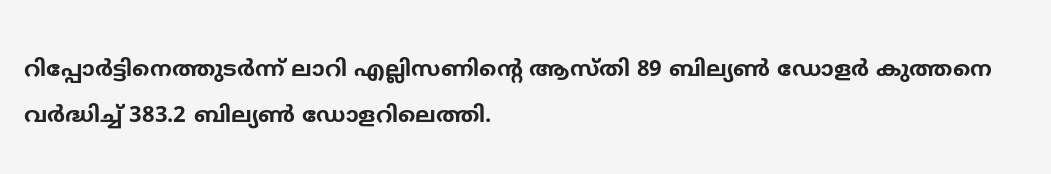റിപ്പോര്‍ട്ടിനെത്തുടര്‍ന്ന് ലാറി എല്ലിസണിന്റെ ആസ്തി 89 ബില്യണ്‍ ഡോളര്‍ കുത്തനെ വര്‍ദ്ധിച്ച് 383.2 ബില്യണ്‍ ഡോളറിലെത്തി.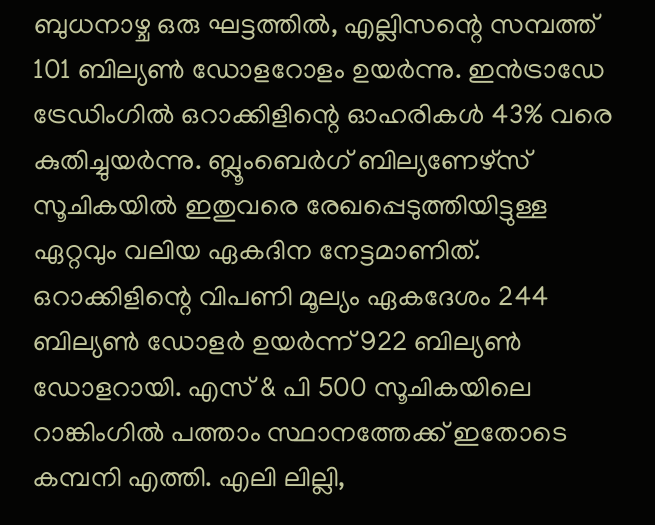ബുധനാഴ്ച ഒരു ഘട്ടത്തില്‍, എല്ലിസന്റെ സമ്പത്ത് 101 ബില്യണ്‍ ഡോളറോളം ഉയര്‍ന്നു. ഇന്‍ട്രാഡേ ട്രേഡിംഗില്‍ ഒറാക്കിളിന്റെ ഓഹരികള്‍ 43% വരെ കുതിച്ചുയര്‍ന്നു. ബ്ലൂംബെര്‍ഗ് ബില്യണേഴ്സ് സൂചികയില്‍ ഇതുവരെ രേഖപ്പെടുത്തിയിട്ടുള്ള ഏറ്റവും വലിയ ഏകദിന നേട്ടമാണിത്. ഒറാക്കിളിന്റെ വിപണി മൂല്യം ഏകദേശം 244 ബില്യണ്‍ ഡോളര്‍ ഉയര്‍ന്ന് 922 ബില്യണ്‍ ഡോളറായി. എസ് & പി 500 സൂചികയിലെ റാങ്കിംഗില്‍ പത്താം സ്ഥാനത്തേക്ക് ഇതോടെ കമ്പനി എത്തി. എലി ലില്ലി,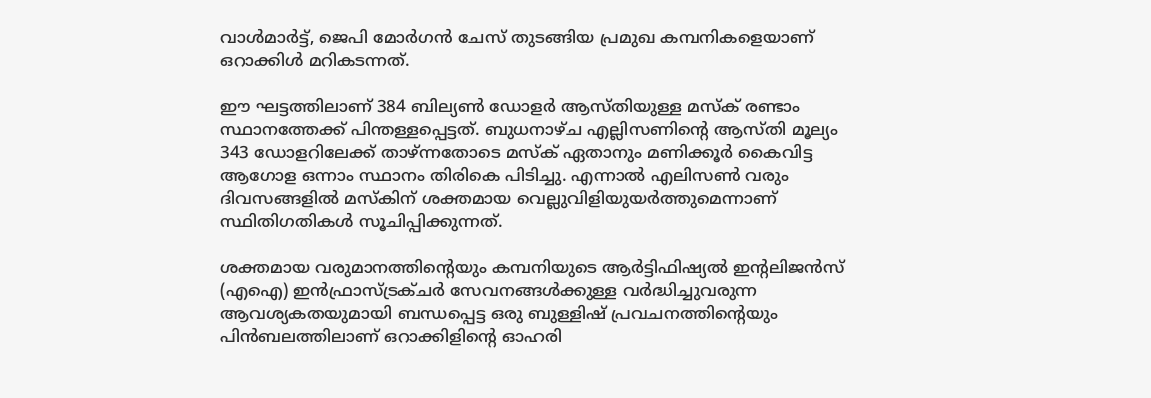വാള്‍മാര്‍ട്ട്, ജെപി മോര്‍ഗന്‍ ചേസ് തുടങ്ങിയ പ്രമുഖ കമ്പനികളെയാണ് ഒറാക്കിള്‍ മറികടന്നത്.

ഈ ഘട്ടത്തിലാണ് 384 ബില്യണ്‍ ഡോളര്‍ ആസ്തിയുള്ള മസ്‌ക് രണ്ടാം സ്ഥാനത്തേക്ക് പിന്തള്ളപ്പെട്ടത്. ബുധനാഴ്ച എല്ലിസണിന്റെ ആസ്തി മൂല്യം 343 ഡോളറിലേക്ക് താഴ്ന്നതോടെ മസ്‌ക് ഏതാനും മണിക്കൂര്‍ കൈവിട്ട ആഗോള ഒന്നാം സ്ഥാനം തിരികെ പിടിച്ചു. എന്നാല്‍ എലിസണ്‍ വരും ദിവസങ്ങളില്‍ മസ്‌കിന് ശക്തമായ വെല്ലുവിളിയുയര്‍ത്തുമെന്നാണ് സ്ഥിതിഗതികള്‍ സൂചിപ്പിക്കുന്നത്.

ശക്തമായ വരുമാനത്തിന്റെയും കമ്പനിയുടെ ആര്‍ട്ടിഫിഷ്യല്‍ ഇന്റലിജന്‍സ് (എഐ) ഇന്‍ഫ്രാസ്ട്രക്ചര്‍ സേവനങ്ങള്‍ക്കുള്ള വര്‍ദ്ധിച്ചുവരുന്ന ആവശ്യകതയുമായി ബന്ധപ്പെട്ട ഒരു ബുള്ളിഷ് പ്രവചനത്തിന്റെയും പിന്‍ബലത്തിലാണ് ഒറാക്കിളിന്റെ ഓഹരി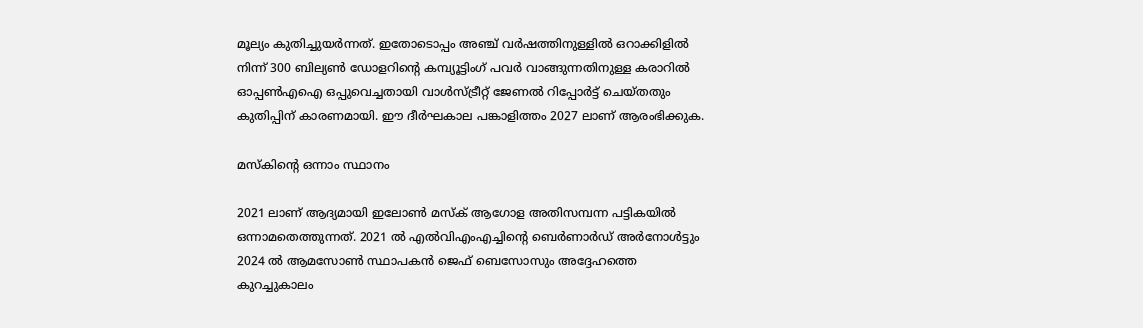മൂല്യം കുതിച്ചുയര്‍ന്നത്. ഇതോടൊപ്പം അഞ്ച് വര്‍ഷത്തിനുള്ളില്‍ ഒറാക്കിളില്‍ നിന്ന് 300 ബില്യണ്‍ ഡോളറിന്റെ കമ്പ്യൂട്ടിംഗ് പവര്‍ വാങ്ങുന്നതിനുള്ള കരാറില്‍ ഓപ്പണ്‍എഐ ഒപ്പുവെച്ചതായി വാള്‍സ്ട്രീറ്റ് ജേണല്‍ റിപ്പോര്‍ട്ട് ചെയ്തതും കുതിപ്പിന് കാരണമായി. ഈ ദീര്‍ഘകാല പങ്കാളിത്തം 2027 ലാണ് ആരംഭിക്കുക.

മസ്‌കിന്റെ ഒന്നാം സ്ഥാനം

2021 ലാണ് ആദ്യമായി ഇലോണ്‍ മസ്‌ക് ആഗോള അതിസമ്പന്ന പട്ടികയില്‍ ഒന്നാമതെത്തുന്നത്. 2021 ല്‍ എല്‍വിഎംഎച്ചിന്റെ ബെര്‍ണാര്‍ഡ് അര്‍നോള്‍ട്ടും 2024 ല്‍ ആമസോണ്‍ സ്ഥാപകന്‍ ജെഫ് ബെസോസും അദ്ദേഹത്തെ കുറച്ചുകാലം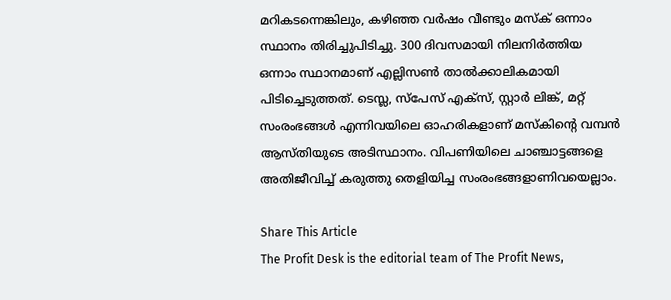മറികടന്നെങ്കിലും, കഴിഞ്ഞ വര്‍ഷം വീണ്ടും മസ്‌ക് ഒന്നാം സ്ഥാനം തിരിച്ചുപിടിച്ചു. 300 ദിവസമായി നിലനിര്‍ത്തിയ ഒന്നാം സ്ഥാനമാണ് എല്ലിസണ്‍ താല്‍ക്കാലികമായി പിടിച്ചെടുത്തത്. ടെസ്ല, സ്പേസ് എക്സ്, സ്റ്റാര്‍ ലിങ്ക്, മറ്റ് സംരംഭങ്ങള്‍ എന്നിവയിലെ ഓഹരികളാണ് മസ്‌കിന്റെ വമ്പന്‍ ആസ്തിയുടെ അടിസ്ഥാനം. വിപണിയിലെ ചാഞ്ചാട്ടങ്ങളെ അതിജീവിച്ച് കരുത്തു തെളിയിച്ച സംരംഭങ്ങളാണിവയെല്ലാം.

Share This Article
The Profit Desk is the editorial team of The Profit News,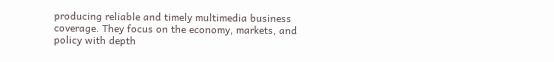producing reliable and timely multimedia business coverage. They focus on the economy, markets, and policy with depth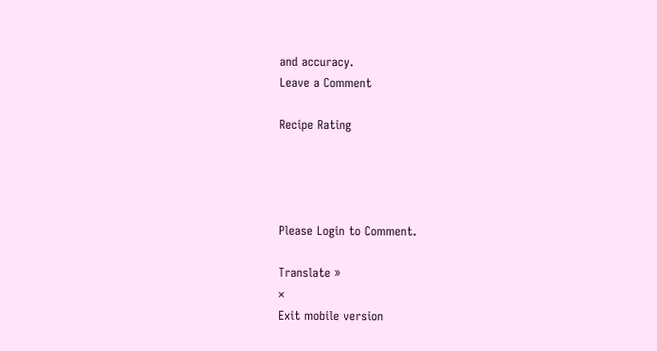and accuracy.
Leave a Comment

Recipe Rating




Please Login to Comment.

Translate »
×
Exit mobile version